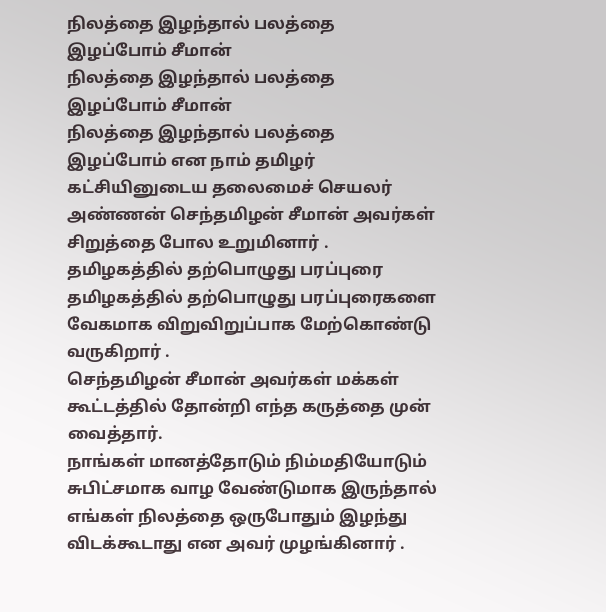நிலத்தை இழந்தால் பலத்தை இழப்போம் சீமான்
நிலத்தை இழந்தால் பலத்தை இழப்போம் சீமான்
நிலத்தை இழந்தால் பலத்தை இழப்போம் என நாம் தமிழர் கட்சியினுடைய தலைமைச் செயலர் அண்ணன் செந்தமிழன் சீமான் அவர்கள் சிறுத்தை போல உறுமினார் .
தமிழகத்தில் தற்பொழுது பரப்புரை
தமிழகத்தில் தற்பொழுது பரப்புரைகளை வேகமாக விறுவிறுப்பாக மேற்கொண்டு வருகிறார் .
செந்தமிழன் சீமான் அவர்கள் மக்கள் கூட்டத்தில் தோன்றி எந்த கருத்தை முன் வைத்தார்.
நாங்கள் மானத்தோடும் நிம்மதியோடும் சுபிட்சமாக வாழ வேண்டுமாக இருந்தால் எங்கள் நிலத்தை ஒருபோதும் இழந்து விடக்கூடாது என அவர் முழங்கினார் .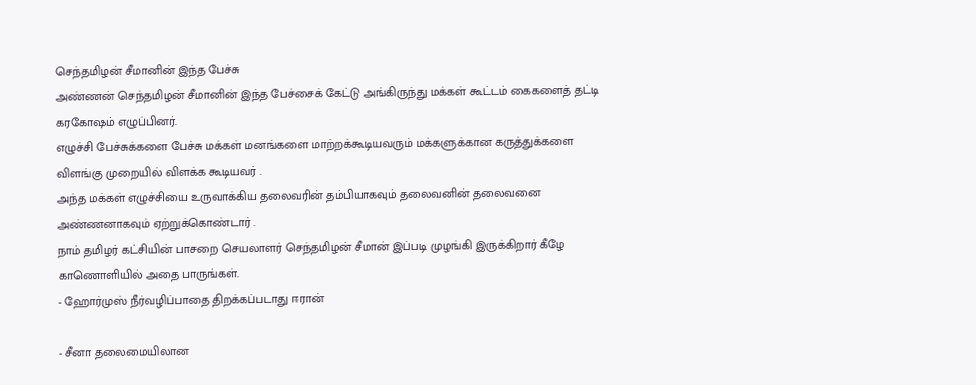செந்தமிழன் சீமானின் இந்த பேச்சு
அண்ணன் செந்தமிழன் சீமானின் இந்த பேச்சைக் கேட்டு அங்கிருந்து மக்கள் கூட்டம் கைகளைத் தட்டி கரகோஷம் எழுப்பினர்.
எழுச்சி பேச்சுக்களை பேச்சு மக்கள் மனங்களை மாற்றக்கூடியவரும் மக்களுக்கான கருத்துக்களை விளங்கு முறையில் விளக்க கூடியவர் .
அந்த மக்கள் எழுச்சியை உருவாக்கிய தலைவரின் தம்பியாகவும் தலைவனின் தலைவனை அண்ணனாகவும் ஏற்றுக்கொண்டார் .
நாம் தமிழர் கட்சியின் பாசறை செயலாளர் செந்தமிழன் சீமான் இப்படி முழங்கி இருக்கிறார் கீழே காணொளியில் அதை பாருங்கள்.
- ஹோர்முஸ் நீர்வழிப்பாதை திறக்கப்படாது ஈரான்

- சீனா தலைமையிலான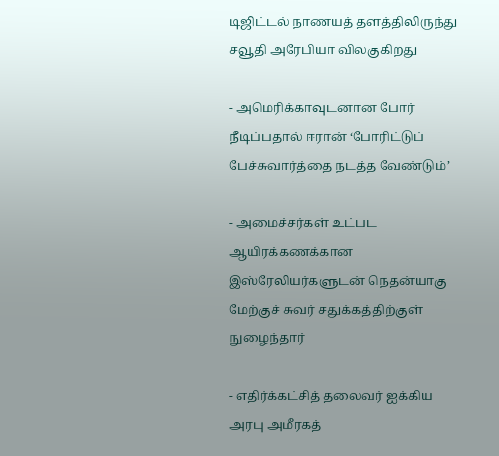டிஜிட்டல் நாணயத் தளத்திலிருந்து சவூதி அரேபியா விலகுகிறது

- அமெரிக்காவுடனான போர் நீடிப்பதால் ஈரான் ‘போரிட்டுப் பேச்சுவார்த்தை நடத்த வேண்டும்’

- அமைச்சர்கள் உட்பட ஆயிரக்கணக்கான இஸ்ரேலியர்களுடன் நெதன்யாகு மேற்குச் சுவர் சதுக்கத்திற்குள் நுழைந்தார்

- எதிர்க்கட்சித் தலைவர் ஐக்கிய அரபு அமீரகத்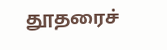தூதரைச்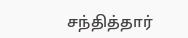சந்தித்தார்